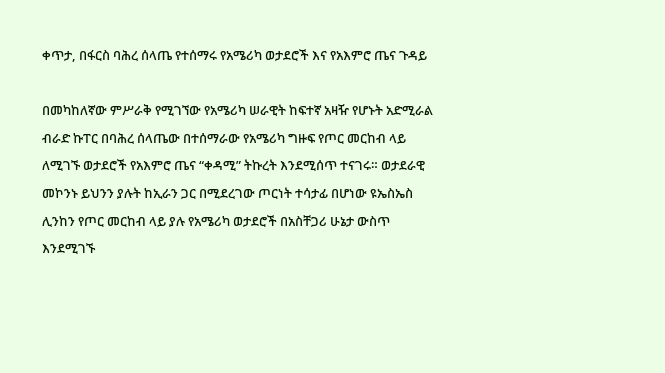ቀጥታ, በፋርስ ባሕረ ሰላጤ የተሰማሩ የአሜሪካ ወታደሮች እና የአእምሮ ጤና ጉዳይ

በመካከለኛው ምሥራቅ የሚገኘው የአሜሪካ ሠራዊት ከፍተኛ አዛዥ የሆኑት አድሚራል ብራድ ኩፐር በባሕረ ሰላጤው በተሰማራው የአሜሪካ ግዙፍ የጦር መርከብ ላይ ለሚገኙ ወታደሮች የአእምሮ ጤና “ቀዳሚ” ትኩረት እንደሚሰጥ ተናገሩ። ወታደራዊ መኮንኑ ይህንን ያሉት ከኢራን ጋር በሚደረገው ጦርነት ተሳታፊ በሆነው ዩኤስኤስ ሊንከን የጦር መርከብ ላይ ያሉ የአሜሪካ ወታደሮች በአስቸጋሪ ሁኔታ ውስጥ እንደሚገኙ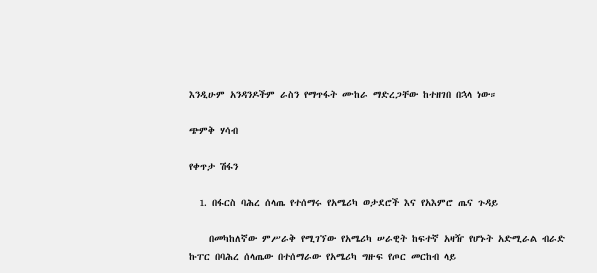እንዲሁም አንዳንዶችም ራስን የማጥፋት ሙከራ ማድረጋቸው ከተዘገበ በኋላ ነው።

ጭምቅ ሃሳብ

የቀጥታ ሽፋን

  1. በፋርስ ባሕረ ሰላጤ የተሰማሩ የአሜሪካ ወታደሮች እና የአእምሮ ጤና ጉዳይ

    በመካከለኛው ምሥራቅ የሚገኘው የአሜሪካ ሠራዊት ከፍተኛ አዛዥ የሆኑት አድሚራል ብራድ ኩፐር በባሕረ ሰላጤው በተሰማራው የአሜሪካ ግዙፍ የጦር መርከብ ላይ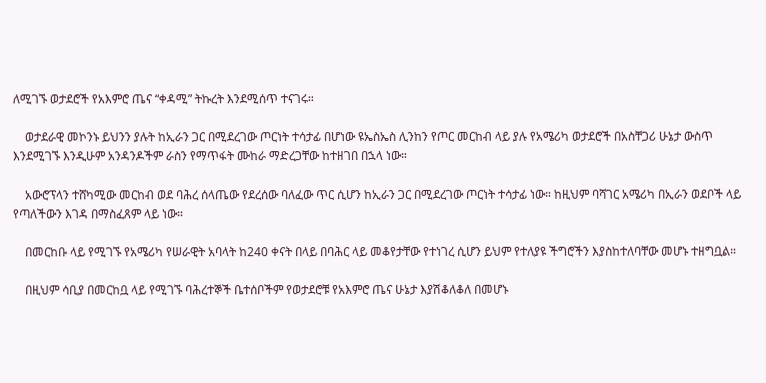ለሚገኙ ወታደሮች የአእምሮ ጤና “ቀዳሚ” ትኩረት እንደሚሰጥ ተናገሩ።

    ወታደራዊ መኮንኑ ይህንን ያሉት ከኢራን ጋር በሚደረገው ጦርነት ተሳታፊ በሆነው ዩኤስኤስ ሊንከን የጦር መርከብ ላይ ያሉ የአሜሪካ ወታደሮች በአስቸጋሪ ሁኔታ ውስጥ እንደሚገኙ እንዲሁም አንዳንዶችም ራስን የማጥፋት ሙከራ ማድረጋቸው ከተዘገበ በኋላ ነው።

    አውሮፕላን ተሸካሚው መርከብ ወደ ባሕረ ሰላጤው የደረሰው ባለፈው ጥር ሲሆን ከኢራን ጋር በሚደረገው ጦርነት ተሳታፊ ነው። ከዚህም ባሻገር አሜሪካ በኢራን ወደቦች ላይ የጣለችውን እገዳ በማስፈጸም ላይ ነው።

    በመርከቡ ላይ የሚገኙ የአሜሪካ የሠራዊት አባላት ከ240 ቀናት በላይ በባሕር ላይ መቆየታቸው የተነገረ ሲሆን ይህም የተለያዩ ችግሮችን እያስከተለባቸው መሆኑ ተዘግቧል።

    በዚህም ሳቢያ በመርከቧ ላይ የሚገኙ ባሕረተኞች ቤተሰቦችም የወታደሮቹ የአእምሮ ጤና ሁኔታ እያሽቆለቆለ በመሆኑ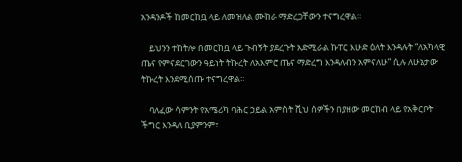አንዳንዶች ከመርከቧ ላይ ለመዝለል ሙከራ ማድረጋቸውን ተናግረዋል።

    ይህንን ተከትሎ በመርከቧ ላይ ጉብኝት ያደረጉት አድሚራል ኩፐር እሁድ ዕለት እንዳሉት “ለአካላዊ ጤና የምናደርገውን ዓይነት ትኩረት ለአእምሮ ጤና ማድረግ እንዳለብን አምናለሁ” ሲሉ ለሁኔታው ትኩረት እንደሚሰጡ ተናግረዋል።

    ባለፈው ሳምንት የአሜሪካ ባሕር ኃይል አምስት ሺህ ሰዎችን በያዘው መርከብ ላይ የአቅርቦት ችግር እንዳለ ቢያምንም፣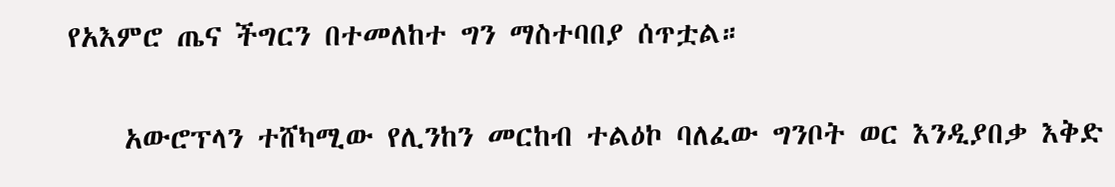የአእምሮ ጤና ችግርን በተመለከተ ግን ማስተባበያ ሰጥቷል።

    አውሮፕላን ተሸካሚው የሊንከን መርከብ ተልዕኮ ባለፈው ግንቦት ወር እንዲያበቃ እቅድ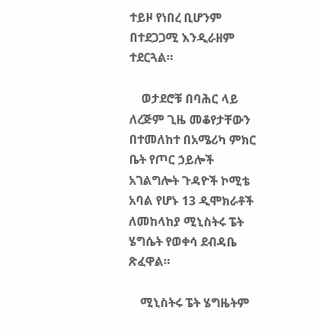ተይዞ የነበረ ቢሆንም በተደጋጋሚ እንዲራዘም ተደርጓል።

    ወታደሮቹ በባሕር ላይ ለረጅም ጊዜ መቆየታቸውን በተመለከተ በአሜሪካ ምክር ቤት የጦር ኃይሎች አገልግሎት ጉዳዮች ኮሚቴ አባል የሆኑ 13 ዲሞክራቶች ለመከላከያ ሚኒስትሩ ፔት ሄግሴት የወቀሳ ደብዳቤ ጽፈዋል።

    ሚኒስትሩ ፔት ሄግዜትም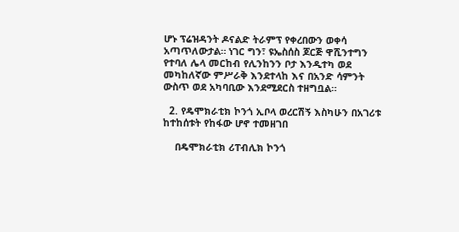ሆኑ ፕሬዝዳንት ዶናልድ ትራምፕ የቀረበውን ወቀሳ አጣጥለውታል። ነገር ግን፣ ዩኤስሰስ ጆርጅ ዋሺንተግን የተባለ ሌላ መርከብ የሊንከንን ቦታ እንዲተካ ወደ መካከለኛው ምሥራቅ እንደተላከ እና በአንድ ሳምንት ውስጥ ወደ አካባቢው እንደሚደርስ ተዘግቧል።

  2. የዴሞክራቲክ ኮንጎ ኢቦላ ወረርሽኝ እስካሁን በአገሪቱ ከተከሰቱት የከፋው ሆኖ ተመዘገበ

    በዴሞክራቲክ ሪፐብሊክ ኮንጎ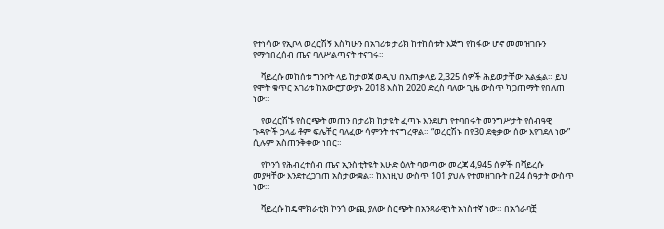የተነሳው የኢቦላ ወረርሽኝ እስካሁን በአገሪቱ ታሪክ ከተከሰቱት እጅግ የከፋው ሆኖ መመዝገቡን የማኅበረሰብ ጤና ባለሥልጣናት ተናገሩ።

    ቫይረሱ መከሰቱ ግንቦት ላይ ከታወጀ ወዲህ በአጠቃላይ 2,325 ሰዎች ሕይወታቸው አልፏል። ይህ የሞት ቁጥር አገሪቱ ከአውሮፓውያኑ 2018 እስከ 2020 ድረስ ባለው ጊዜ ውስጥ ካጋጠማት የበለጠ ነው።

    የወረርሽኙ የስርጭት መጠን በታሪክ ከታዩት ፈጣኑ እንደሆነ የተባበሩት መንግሥታት የሰብዓዊ ጉዳዮች ኃላፊ ቶም ፍሌቸር ባለፈው ሳምንት ተናግረዋል። “ወረርሽኑ በየ30 ደቂቃው ሰው እየገደለ ነው” ሲሉም አስጠንቅቀው ነበር።

    የኮንጎ የሕብረተሰብ ጤና ኢንስቲትዩት እሁድ ዕለት ባወጣው መረጃ 4,945 ሰዎች በቫይረሱ መያዛቸው እንደተረጋገጠ አስታውቋል። ከእነዚህ ውስጥ 101 ያህሉ የተመዘገቡት በ24 ሰዓታት ውስጥ ነው።

    ቫይረሱ ከዴሞክራቲክ ኮንጎ ውጪ ያለው ስርጭት በአንጻራዊነት አነስተኛ ነው። በአጎራባቿ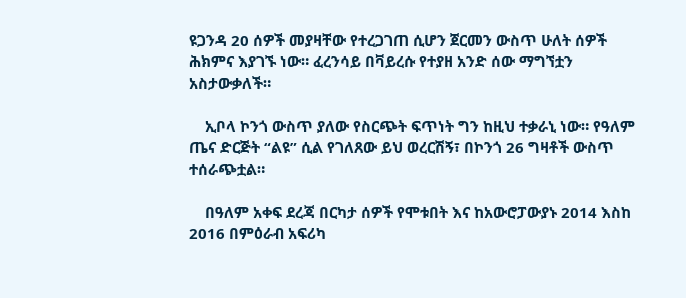ዩጋንዳ 20 ሰዎች መያዛቸው የተረጋገጠ ሲሆን ጀርመን ውስጥ ሁለት ሰዎች ሕክምና እያገኙ ነው። ፈረንሳይ በቫይረሱ የተያዘ አንድ ሰው ማግኘቷን አስታውቃለች።

    ኢቦላ ኮንጎ ውስጥ ያለው የስርጭት ፍጥነት ግን ከዚህ ተቃራኒ ነው። የዓለም ጤና ድርጅት “ልዩ” ሲል የገለጸው ይህ ወረርሽኝ፣ በኮንጎ 26 ግዛቶች ውስጥ ተሰራጭቷል።

    በዓለም አቀፍ ደረጃ በርካታ ሰዎች የሞቱበት እና ከአውሮፓውያኑ 2014 እስከ 2016 በምዕራብ አፍሪካ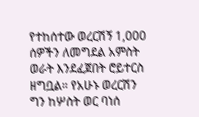የተከሰተው ወረርሽኝ 1,000 ሰዎችን ለመግደል አምስት ወራት እንደፈጀበት ሮይተርስ ዘግቧል። የአሁኑ ወረርሽን ግን ከሦስት ወር ባነሰ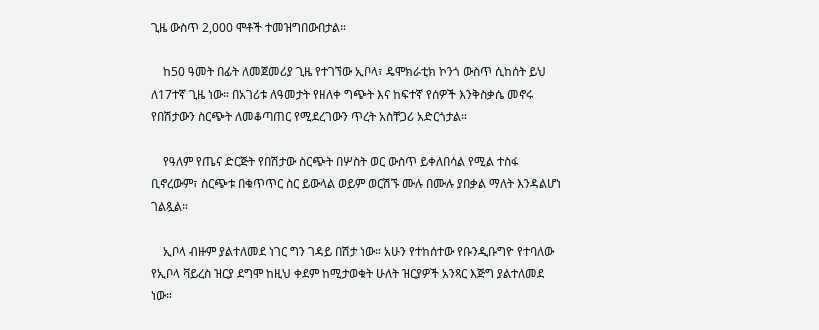ጊዜ ውስጥ 2,000 ሞቶች ተመዝግበውበታል።

    ከ50 ዓመት በፊት ለመጀመሪያ ጊዜ የተገኘው ኢቦላ፣ ዴሞክራቲክ ኮንጎ ውስጥ ሲከሰት ይህ ለ17ተኛ ጊዜ ነው። በአገሪቱ ለዓመታት የዘለቀ ግጭት እና ከፍተኛ የሰዎች እንቅስቃሴ መኖሩ የበሽታውን ስርጭት ለመቆጣጠር የሚደረገውን ጥረት አስቸጋሪ አድርጎታል።

    የዓለም የጤና ድርጅት የበሽታው ስርጭት በሦስት ወር ውስጥ ይቀለበሳል የሚል ተስፋ ቢኖረውም፣ ስርጭቱ በቁጥጥር ስር ይውላል ወይም ወርሽኙ ሙሉ በሙሉ ያበቃል ማለት እንዳልሆነ ገልጿል።

    ኢቦላ ብዙም ያልተለመደ ነገር ግን ገዳይ በሽታ ነው። አሁን የተከሰተው የቡንዲቡግዮ የተባለው የኢቦላ ቫይረስ ዝርያ ደግሞ ከዚህ ቀደም ከሚታወቁት ሁለት ዝርያዎች አንጻር እጅግ ያልተለመደ ነው።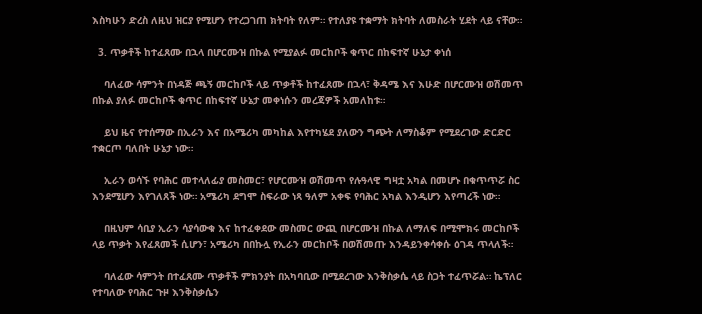እስካሁን ድረስ ለዚህ ዝርያ የሚሆን የተረጋገጠ ክትባት የለም። የተለያዩ ተቋማት ክትባት ለመስራት ሂደት ላይ ናቸው።

  3. ጥቃቶች ከተፈጸሙ በኋላ በሆርሙዝ በኩል የሚያልፉ መርከቦች ቁጥር በከፍተኛ ሁኔታ ቀነሰ

    ባለፈው ሳምንት በነዳጅ ጫኝ መርከቦች ላይ ጥቃቶች ከተፈጸሙ በኋላ፣ ቅዳሜ እና እሁድ በሆርሙዝ ወሽመጥ በኩል ያለፉ መርከቦች ቁጥር በከፍተኛ ሁኔታ መቀነሱን መረጃዎች አመለከቱ።

    ይህ ዜና የተሰማው በኢራን እና በአሜሪካ መካከል እየተካሄደ ያለውን ግጭት ለማስቆም የሚደረገው ድርድር ተቋርጦ ባለበት ሁኔታ ነው።

    ኢራን ወሳኙ የባሕር መተላለፊያ መስመር፣ የሆርሙዝ ወሽመጥ የሉዓላዊ ግዛቷ አካል በመሆኑ በቁጥጥሯ ስር እንደሚሆን እየገለጸች ነው። አሜሪካ ደግሞ ስፍራው ነጻ ዓለም አቀፍ የባሕር አካል እንዲሆን እየጣረች ነው።

    በዚህም ሳቢያ ኢራን ሳያሳውቁ እና ከተፈቀደው መስመር ውጪ በሆርሙዝ በኩል ለማለፍ በሚሞክሩ መርከቦች ላይ ጥቃት እየፈጸመች ሲሆን፣ አሜሪካ በበኩሏ የኢራን መርከቦች በወሽመጡ እንዳይንቀሳቀሱ ዕገዳ ጥላለች።

    ባለፈው ሳምንት በተፈጸሙ ጥቃቶች ምክንያት በአካባቢው በሚደረገው እንቅስቃሴ ላይ ስጋት ተፈጥሯል። ኬፕለር የተባለው የባሕር ጉዞ እንቅስቃሴን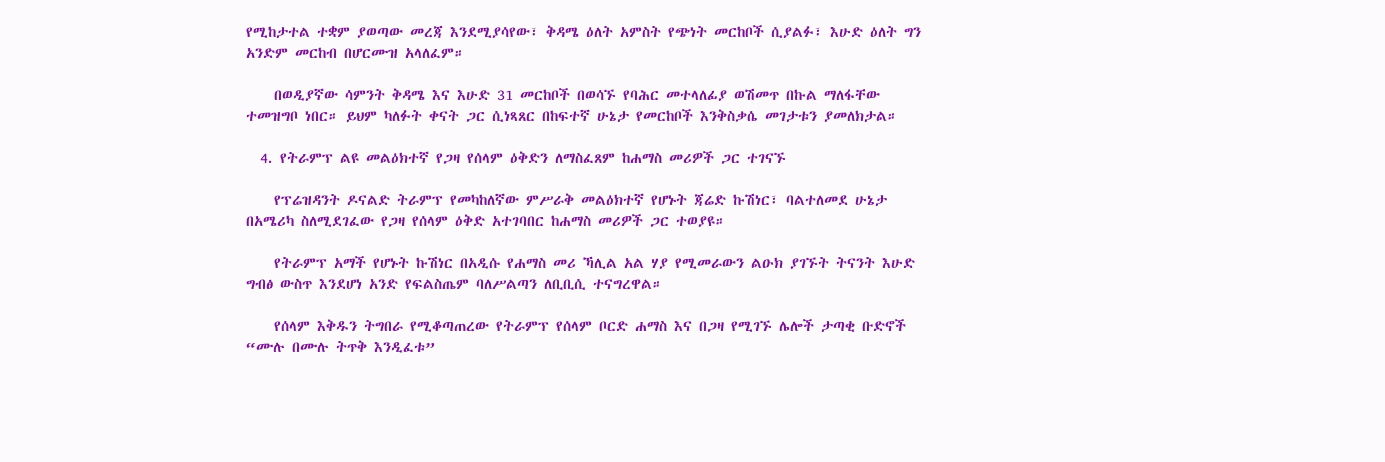የሚከታተል ተቋም ያወጣው መረጃ እንደሚያሳየው፣ ቅዳሜ ዕለት አምስት የጭነት መርከቦች ሲያልፉ፣ እሁድ ዕለት ግን አንድም መርከብ በሆርሙዝ አላለፈም።

    በወዲያኛው ሳምንት ቅዳሜ እና እሁድ 31 መርከቦች በወሳኙ የባሕር መተላለፊያ ወሽመጥ በኩል ማለፋቸው ተመዝግቦ ነበር። ይህም ካለፉት ቀናት ጋር ሲነጻጸር በከፍተኛ ሁኔታ የመርከቦች እንቅስቃሴ መገታቱን ያመለክታል።

  4. የትራምፕ ልዩ መልዕክተኛ የጋዛ የሰላም ዕቅድን ለማስፈጸም ከሐማስ መሪዎች ጋር ተገናኙ

    የፕሬዝዳንት ዶናልድ ትራምፕ የመካከለኛው ምሥራቅ መልዕክተኛ የሆኑት ጃሬድ ኩሽነር፣ ባልተለመደ ሁኔታ በአሜሪካ ስለሚደገፈው የጋዛ የሰላም ዕቅድ አተገባበር ከሐማስ መሪዎች ጋር ተወያዩ።

    የትራምፕ አማች የሆኑት ኩሽነር በአዲሱ የሐማስ መሪ ኻሊል አል ሃያ የሚመራውን ልዑክ ያገኙት ትናንት እሁድ ግብፅ ውስጥ እንደሆነ አንድ የፍልስጤም ባለሥልጣን ለቢቢሲ ተናግረዋል።

    የሰላም እቅዱን ትግበራ የሚቆጣጠረው የትራምፕ የሰላም ቦርድ ሐማስ እና በጋዛ የሚገኙ ሌሎች ታጣቂ ቡድኖች “ሙሉ በሙሉ ትጥቅ እንዲፈቱ”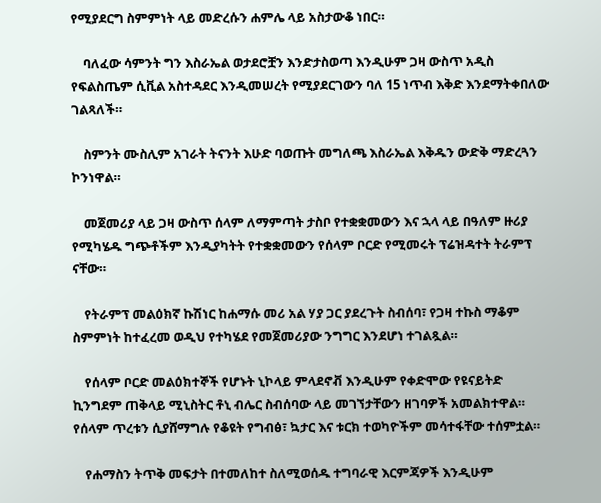የሚያደርግ ስምምነት ላይ መድረሱን ሐምሌ ላይ አስታውቆ ነበር።

    ባለፈው ሳምንት ግን እስራኤል ወታደሮቿን እንድታስወጣ እንዲሁም ጋዛ ውስጥ አዲስ የፍልስጤም ሲቪል አስተዳደር እንዲመሠረት የሚያደርገውን ባለ 15 ነጥብ እቅድ እንደማትቀበለው ገልጻለች።

    ስምንት ሙስሊም አገራት ትናንት እሁድ ባወጡት መግለጫ እስራኤል እቅዱን ውድቅ ማድረጓን ኮንነዋል።

    መጀመሪያ ላይ ጋዛ ውስጥ ሰላም ለማምጣት ታስቦ የተቋቋመውን እና ኋላ ላይ በዓለም ዙሪያ የሚካሄዱ ግጭቶችም እንዲያካትት የተቋቋመውን የሰላም ቦርድ የሚመሩት ፕሬዝዳተት ትራምፕ ናቸው።

    የትራምፕ መልዕክኛ ኩሽነር ከሐማሱ መሪ አል ሃያ ጋር ያደረጉት ስብሰባ፣ የጋዛ ተኩስ ማቆም ስምምነት ከተፈረመ ወዲህ የተካሄደ የመጀመሪያው ንግግር እንደሆነ ተገልጿል።

    የሰላም ቦርድ መልዕክተኞች የሆኑት ኒኮላይ ምላደኖቭ እንዲሁም የቀድሞው የዩናይትድ ኪንግደም ጠቅላይ ሚኒስትር ቶኒ ብሌር ስብሰባው ላይ መገኘታቸውን ዘገባዎች አመልክተዋል። የሰላም ጥረቱን ሲያሸማግሉ የቆዩት የግብፅ፣ ኳታር እና ቱርክ ተወካዮችም መሳተፋቸው ተሰምቷል።

    የሐማስን ትጥቅ መፍታት በተመለከተ ስለሚወሰዱ ተግባራዊ እርምጃዎች እንዲሁም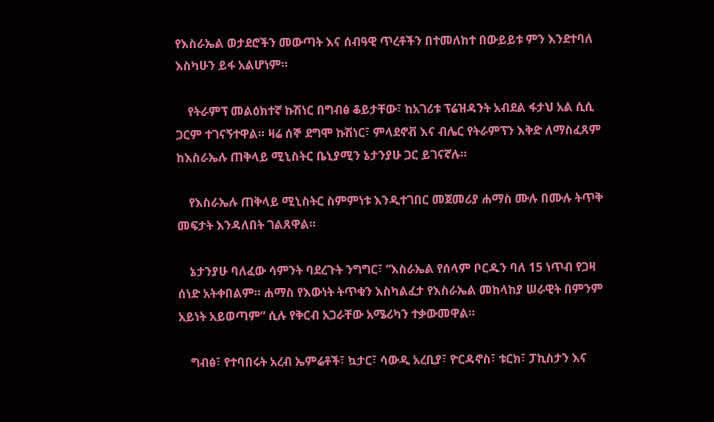የእስራኤል ወታደሮችን መውጣት እና ሰብዓዊ ጥረቶችን በተመለከተ በውይይቱ ምን እንደተባለ እስካሁን ይፋ አልሆነም።

    የትራምፕ መልዕክተኛ ኩሽነር በግብፅ ቆይታቸው፣ ከአገሪቱ ፕሬዝዳንት አብደል ፋታህ አል ሲሲ ጋርም ተገናኝተዋል። ዛሬ ሰኞ ደግሞ ኩሽነር፣ ምላደኖቭ እና ብሌር የትራምፕን እቅድ ለማስፈጸም ከእስራኤሉ ጠቅላይ ሚኒስትር ቤኒያሚን ኔታንያሁ ጋር ይገናኛሉ።

    የእስራኤሉ ጠቅላይ ሚኒስትር ስምምነቱ እንዲተገበር መጀመሪያ ሐማስ ሙሉ በሙሉ ትጥቅ መፍታት እንዳለበት ገልጸዋል።

    ኔታንያሁ ባለፈው ሳምንት ባደረጉት ንግግር፣ “እስራኤል የሰላም ቦርዱን ባለ 15 ነጥብ የጋዛ ሰነድ አትቀበልም። ሐማስ የእውነት ትጥቁን እስካልፈታ የእስራኤል መከላከያ ሠራዊት በምንም አይነት አይወጣም” ሲሉ የቅርብ አጋራቸው አሜሪካን ተቃውመዋል።

    ግብፅ፣ የተባበሩት አረብ ኤምሬቶች፣ ኳታር፣ ሳውዲ አረቢያ፣ ዮርዳኖስ፣ ቱርክ፣ ፓኪስታን እና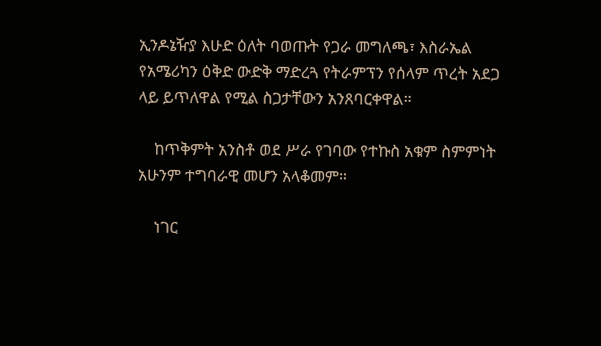ኢንዶኔዥያ እሁድ ዕለት ባወጡት የጋራ መግለጫ፣ እስራኤል የአሜሪካን ዕቅድ ውድቅ ማድረጓ የትራምፕን የሰላም ጥረት አደጋ ላይ ይጥለዋል የሚል ስጋታቸውን አንጸባርቀዋል።

    ከጥቅምት አንስቶ ወደ ሥራ የገባው የተኩስ አቁም ስምምነት አሁንም ተግባራዊ መሆን አላቆመም።

    ነገር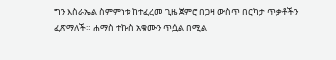ግን እስራኤል ስምምነቱ ከተፈረመ ጊዜ ጀምሮ በጋዛ ውስጥ በርካታ ጥቃቶችን ፈጽማለች። ሐማስ ተኩስ አቁሙን ጥሷል በሚል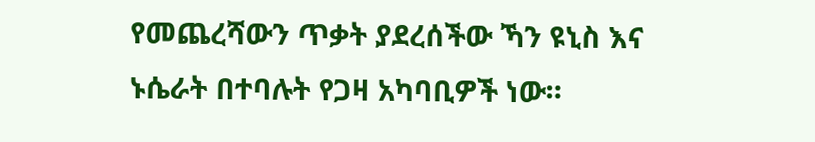የመጨረሻውን ጥቃት ያደረሰችው ኻን ዩኒስ እና ኑሴራት በተባሉት የጋዛ አካባቢዎች ነው።